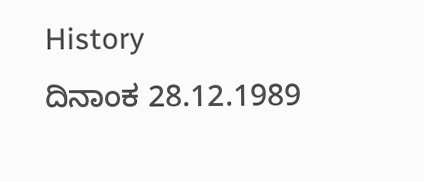History
ದಿನಾಂಕ 28.12.1989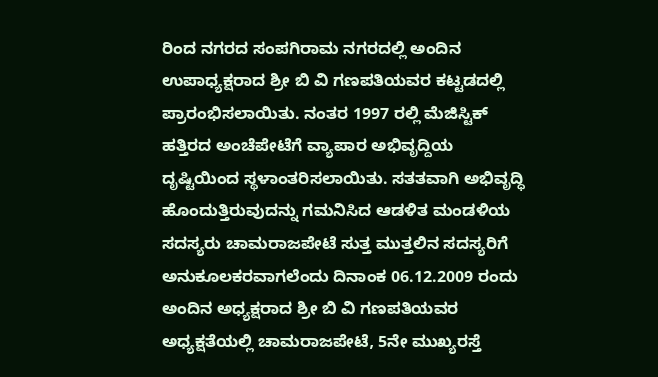ರಿಂದ ನಗರದ ಸಂಪಗಿರಾಮ ನಗರದಲ್ಲಿ ಅಂದಿನ ಉಪಾಧ್ಯಕ್ಷರಾದ ಶ್ರೀ ಬಿ ವಿ ಗಣಪತಿಯವರ ಕಟ್ಟಡದಲ್ಲಿ ಪ್ರಾರಂಭಿಸಲಾಯಿತು. ನಂತರ 1997 ರಲ್ಲಿ ಮೆಜಿಸ್ಟಿಕ್ ಹತ್ತಿರದ ಅಂಚೆಪೇಟೆಗೆ ವ್ಯಾಪಾರ ಅಭಿವೃದ್ದಿಯ ದೃಷ್ಟಿಯಿಂದ ಸ್ಥಳಾಂತರಿಸಲಾಯಿತು. ಸತತವಾಗಿ ಅಭಿವೃದ್ಧಿ ಹೊಂದುತ್ತಿರುವುದನ್ನು ಗಮನಿಸಿದ ಆಡಳಿತ ಮಂಡಳಿಯ ಸದಸ್ಯರು ಚಾಮರಾಜಪೇಟೆ ಸುತ್ತ ಮುತ್ತಲಿನ ಸದಸ್ಯರಿಗೆ ಅನುಕೂಲಕರವಾಗಲೆಂದು ದಿನಾಂಕ 06.12.2009 ರಂದು ಅಂದಿನ ಅಧ್ಯಕ್ಷರಾದ ಶ್ರೀ ಬಿ ವಿ ಗಣಪತಿಯವರ ಅಧ್ಯಕ್ಷತೆಯಲ್ಲಿ ಚಾಮರಾಜಪೇಟೆ, 5ನೇ ಮುಖ್ಯರಸ್ತೆ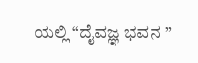ಯಲ್ಲಿ “ದೈವಜ್ಞ ಭವನ ”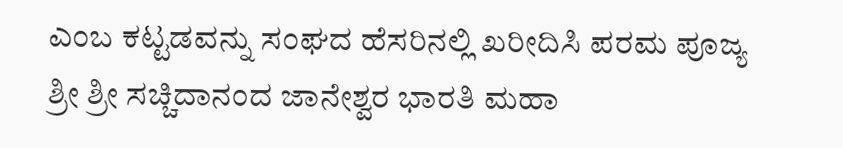ಎಂಬ ಕಟ್ಟಡವನ್ನು ಸಂಘದ ಹೆಸರಿನಲ್ಲಿ ಖರೀದಿಸಿ ಪರಮ ಪೂಜ್ಯ ಶ್ರೀ ಶ್ರೀ ಸಚ್ಚಿದಾನಂದ ಜಾನೇಶ್ವರ ಭಾರತಿ ಮಹಾ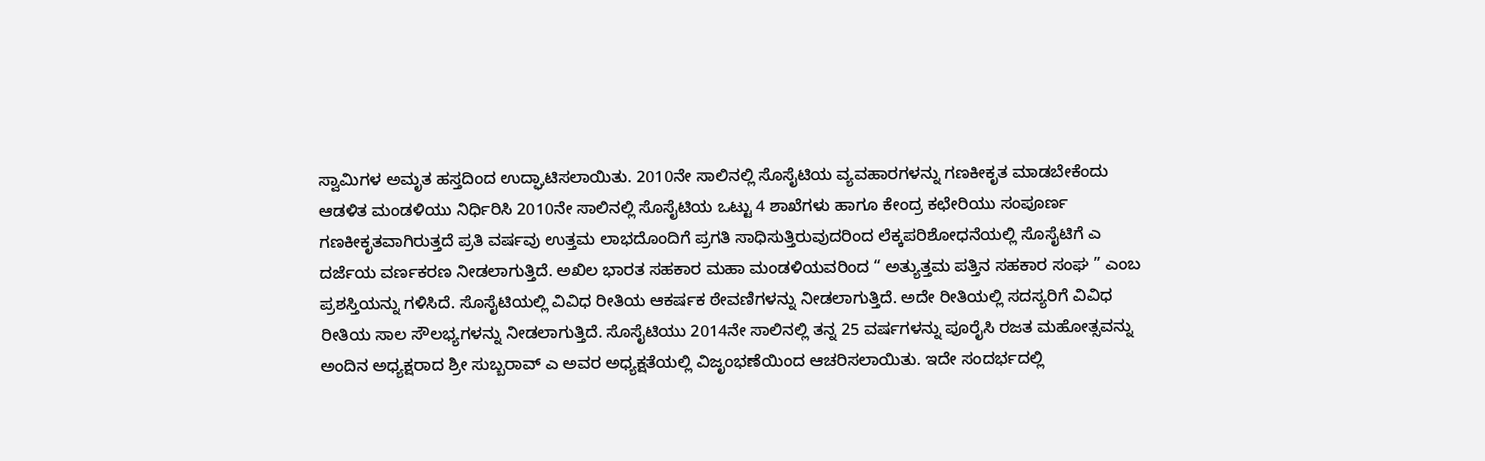ಸ್ವಾಮಿಗಳ ಅಮೃತ ಹಸ್ತದಿಂದ ಉದ್ಘಾಟಿಸಲಾಯಿತು. 2010ನೇ ಸಾಲಿನಲ್ಲಿ ಸೊಸೈಟಿಯ ವ್ಯವಹಾರಗಳನ್ನು ಗಣಕೀಕೃತ ಮಾಡಬೇಕೆಂದು ಆಡಳಿತ ಮಂಡಳಿಯು ನಿರ್ಧಿರಿಸಿ 2010ನೇ ಸಾಲಿನಲ್ಲಿ ಸೊಸೈಟಿಯ ಒಟ್ಟು 4 ಶಾಖೆಗಳು ಹಾಗೂ ಕೇಂದ್ರ ಕಛೇರಿಯು ಸಂಪೂರ್ಣ ಗಣಕೀಕೃತವಾಗಿರುತ್ತದೆ ಪ್ರತಿ ವರ್ಷವು ಉತ್ತಮ ಲಾಭದೊಂದಿಗೆ ಪ್ರಗತಿ ಸಾಧಿಸುತ್ತಿರುವುದರಿಂದ ಲೆಕ್ಕಪರಿಶೋಧನೆಯಲ್ಲಿ ಸೊಸೈಟಿಗೆ ಎ ದರ್ಜೆಯ ವರ್ಣಕರಣ ನೀಡಲಾಗುತ್ತಿದೆ. ಅಖಿಲ ಭಾರತ ಸಹಕಾರ ಮಹಾ ಮಂಡಳಿಯವರಿಂದ “ ಅತ್ಯುತ್ತಮ ಪತ್ತಿನ ಸಹಕಾರ ಸಂಘ ” ಎಂಬ ಪ್ರಶಸ್ತಿಯನ್ನು ಗಳಿಸಿದೆ. ಸೊಸೈಟಿಯಲ್ಲಿ ವಿವಿಧ ರೀತಿಯ ಆಕರ್ಷಕ ಠೇವಣಿಗಳನ್ನು ನೀಡಲಾಗುತ್ತಿದೆ. ಅದೇ ರೀತಿಯಲ್ಲಿ ಸದಸ್ಯರಿಗೆ ವಿವಿಧ ರೀತಿಯ ಸಾಲ ಸೌಲಭ್ಯಗಳನ್ನು ನೀಡಲಾಗುತ್ತಿದೆ. ಸೊಸೈಟಿಯು 2014ನೇ ಸಾಲಿನಲ್ಲಿ ತನ್ನ 25 ವರ್ಷಗಳನ್ನು ಪೂರೈಸಿ ರಜತ ಮಹೋತ್ಸವನ್ನು ಅಂದಿನ ಅಧ್ಯಕ್ಷರಾದ ಶ್ರೀ ಸುಬ್ಬರಾವ್ ಎ ಅವರ ಅಧ್ಯಕ್ಷತೆಯಲ್ಲಿ ವಿಜೃಂಭಣೆಯಿಂದ ಆಚರಿಸಲಾಯಿತು. ಇದೇ ಸಂದರ್ಭದಲ್ಲಿ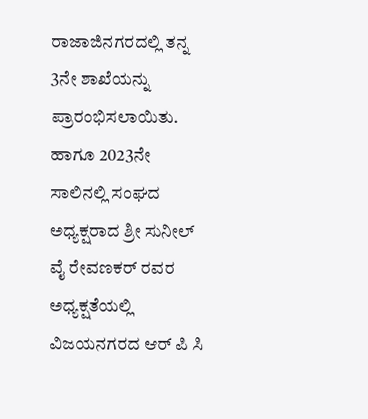ರಾಜಾಜಿನಗರದಲ್ಲಿ ತನ್ನ 3ನೇ ಶಾಖೆಯನ್ನು ಪ್ರಾರಂಭಿಸಲಾಯಿತು. ಹಾಗೂ 2023ನೇ ಸಾಲಿನಲ್ಲಿ ಸಂಘದ ಅಧ್ಯಕ್ಷರಾದ ಶ್ರೀ ಸುನೀಲ್ ವೈ ರೇವಣಕರ್ ರವರ ಅಧ್ಯಕ್ಷತೆಯಲ್ಲಿ ವಿಜಯನಗರದ ಆರ್ ಪಿ ಸಿ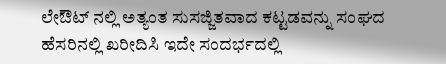ಲೇಔಟ್ ನಲ್ಲಿ ಅತ್ಯಂತ ಸುಸಜ್ಜಿತವಾದ ಕಟ್ಟಡವನ್ನು ಸಂಘದ ಹೆಸರಿನಲ್ಲಿ ಖರೀದಿಸಿ ಇದೇ ಸಂದರ್ಭದಲ್ಲಿ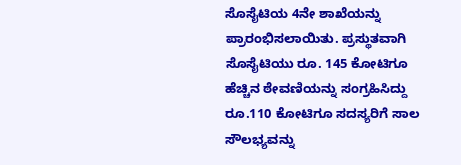ಸೊಸೈಟಿಯ 4ನೇ ಶಾಖೆಯನ್ನು ಪ್ರಾರಂಭಿಸಲಾಯಿತು. ಪ್ರಸ್ಥುತವಾಗಿ ಸೊಸೈಟಿಯು ರೂ. 145 ಕೋಟಿಗೂ ಹೆಚ್ಚಿನ ಠೇವಣಿಯನ್ನು ಸಂಗ್ರಹಿಸಿದ್ದು ರೂ.110 ಕೋಟಿಗೂ ಸದಸ್ಯರಿಗೆ ಸಾಲ ಸೌಲಭ್ಯವನ್ನು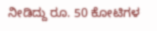ನೀಡಿದ್ದು ರೂ. 50 ಕೋಟಿಗಳ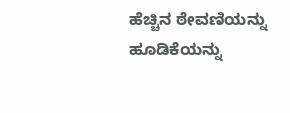ಹೆಚ್ಚಿನ ಠೇವಣಿಯನ್ನು ಹೂಡಿಕೆಯನ್ನು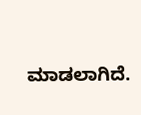ಮಾಡಲಾಗಿದೆ.